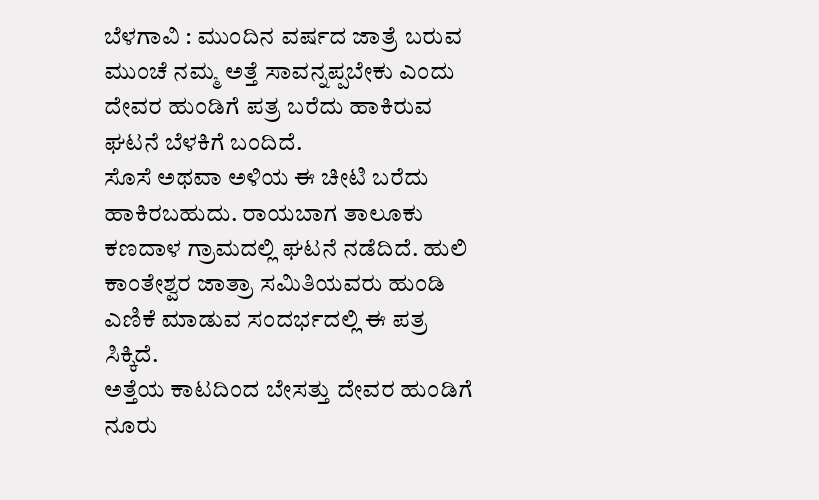ಬೆಳಗಾವಿ : ಮುಂದಿನ ವರ್ಷದ ಜಾತ್ರೆ ಬರುವ ಮುಂಚೆ ನಮ್ಮ ಅತ್ತೆ ಸಾವನ್ನಪ್ಪಬೇಕು ಎಂದು ದೇವರ ಹುಂಡಿಗೆ ಪತ್ರ ಬರೆದು ಹಾಕಿರುವ ಘಟನೆ ಬೆಳಕಿಗೆ ಬಂದಿದೆ.
ಸೊಸೆ ಅಥವಾ ಅಳಿಯ ಈ ಚೀಟಿ ಬರೆದು ಹಾಕಿರಬಹುದು. ರಾಯಬಾಗ ತಾಲೂಕು ಕಣದಾಳ ಗ್ರಾಮದಲ್ಲಿ ಘಟನೆ ನಡೆದಿದೆ. ಹುಲಿ ಕಾಂತೇಶ್ವರ ಜಾತ್ರಾ ಸಮಿತಿಯವರು ಹುಂಡಿ ಎಣಿಕೆ ಮಾಡುವ ಸಂದರ್ಭದಲ್ಲಿ ಈ ಪತ್ರ ಸಿಕ್ಕಿದೆ.
ಅತ್ತೆಯ ಕಾಟದಿಂದ ಬೇಸತ್ತು ದೇವರ ಹುಂಡಿಗೆ ನೂರು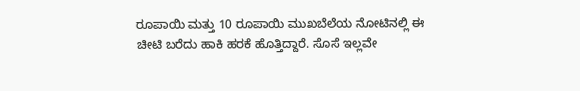ರೂಪಾಯಿ ಮತ್ತು 10 ರೂಪಾಯಿ ಮುಖಬೆಲೆಯ ನೋಟಿನಲ್ಲಿ ಈ ಚೀಟಿ ಬರೆದು ಹಾಕಿ ಹರಕೆ ಹೊತ್ತಿದ್ದಾರೆ. ಸೊಸೆ ಇಲ್ಲವೇ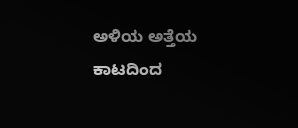ಅಳಿಯ ಅತ್ತೆಯ ಕಾಟದಿಂದ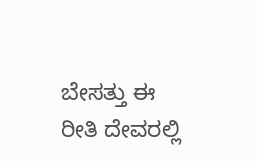ಬೇಸತ್ತು ಈ ರೀತಿ ದೇವರಲ್ಲಿ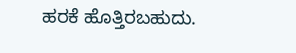ಹರಕೆ ಹೊತ್ತಿರಬಹುದು.